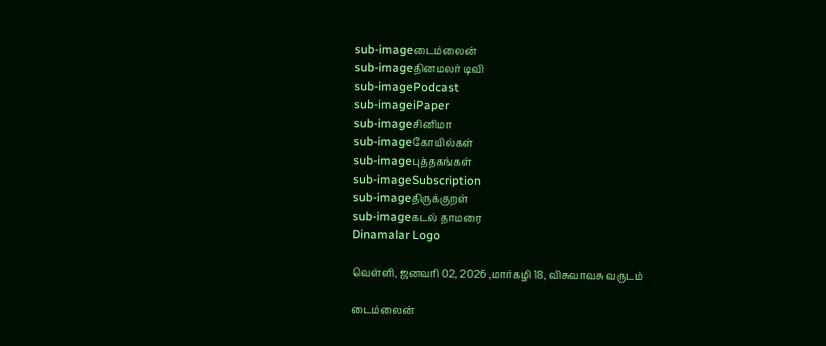sub-imageடைம்லைன்
sub-imageதினமலர் டிவி
sub-imagePodcast
sub-imageiPaper
sub-imageசினிமா
sub-imageகோயில்கள்
sub-imageபுத்தகங்கள்
sub-imageSubscription
sub-imageதிருக்குறள்
sub-imageகடல் தாமரை
Dinamalar Logo

வெள்ளி, ஜனவரி 02, 2026 ,மார்கழி 18, விசுவாவசு வருடம்

டைம்லைன்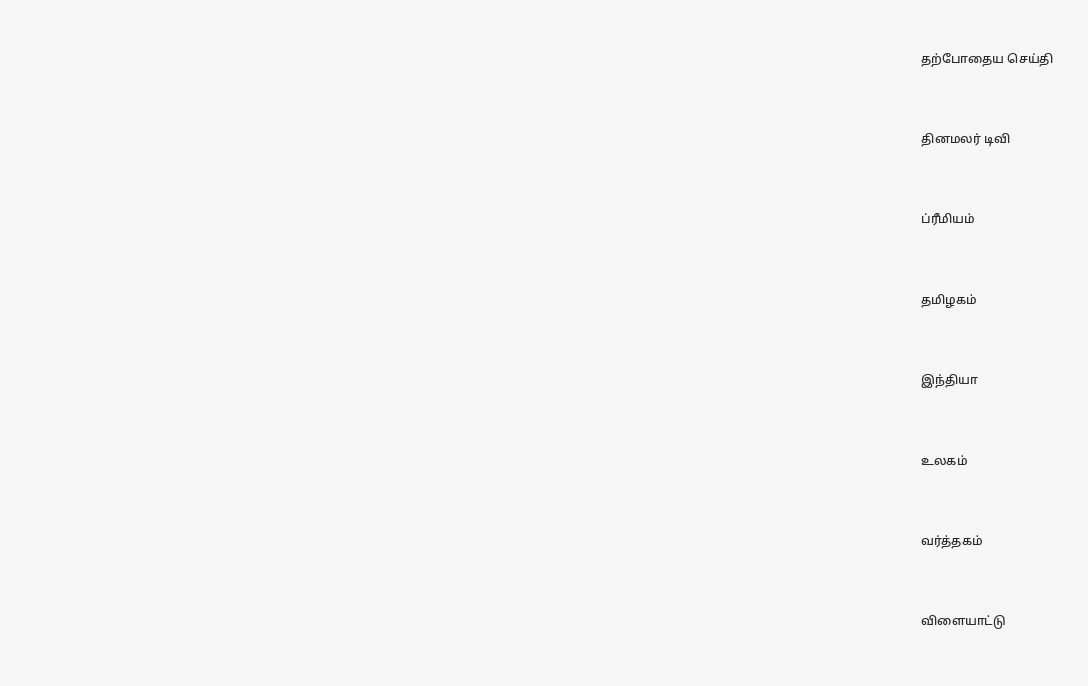தற்போதைய செய்தி


தினமலர் டிவி


ப்ரீமியம்


தமிழகம்


இந்தியா


உலகம்


வர்த்தகம்


விளையாட்டு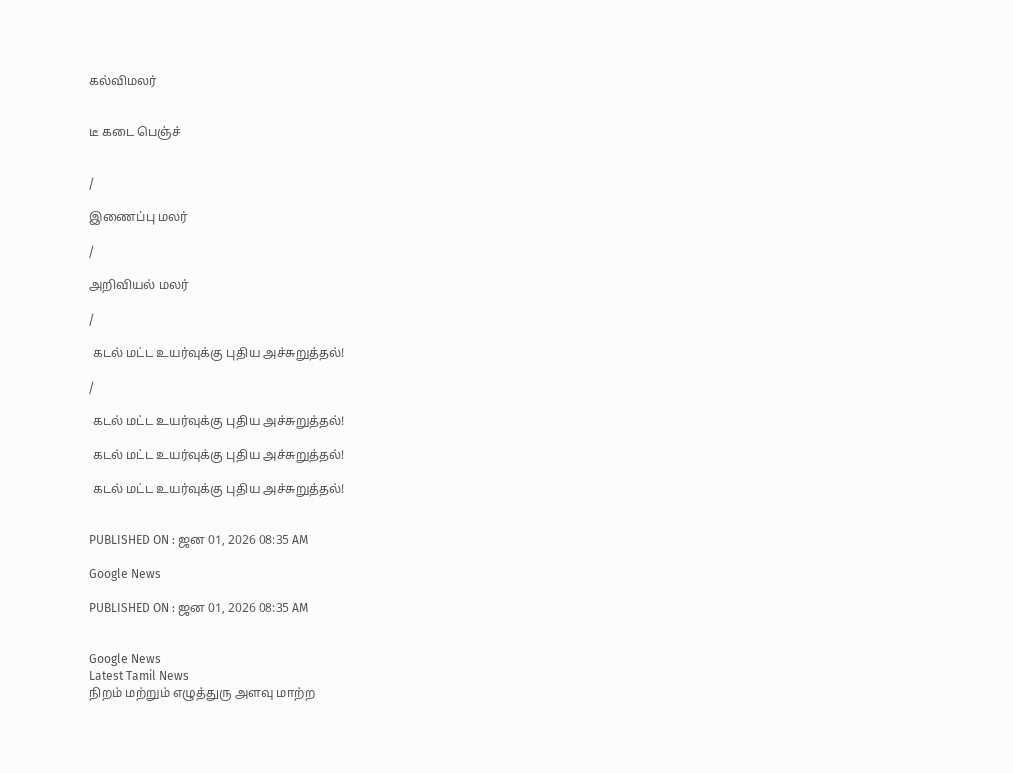கல்விமலர்


டீ கடை பெஞ்ச்


/

இணைப்பு மலர்

/

அறிவியல் மலர்

/

 கடல் மட்ட உயர்வுக்கு புதிய அச்சுறுத்தல்!

/

 கடல் மட்ட உயர்வுக்கு புதிய அச்சுறுத்தல்!

 கடல் மட்ட உயர்வுக்கு புதிய அச்சுறுத்தல்!

 கடல் மட்ட உயர்வுக்கு புதிய அச்சுறுத்தல்!


PUBLISHED ON : ஜன 01, 2026 08:35 AM

Google News

PUBLISHED ON : ஜன 01, 2026 08:35 AM


Google News
Latest Tamil News
நிறம் மற்றும் எழுத்துரு அளவு மாற்ற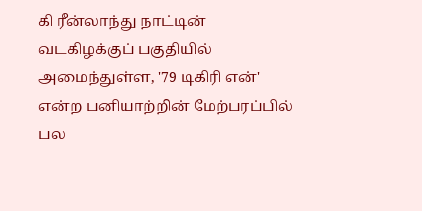கி ரீன்லாந்து நாட்டின் வடகிழக்குப் பகுதியில் அமைந்துள்ள, '79 டிகிரி என்' என்ற பனியாற்றின் மேற்பரப்பில் பல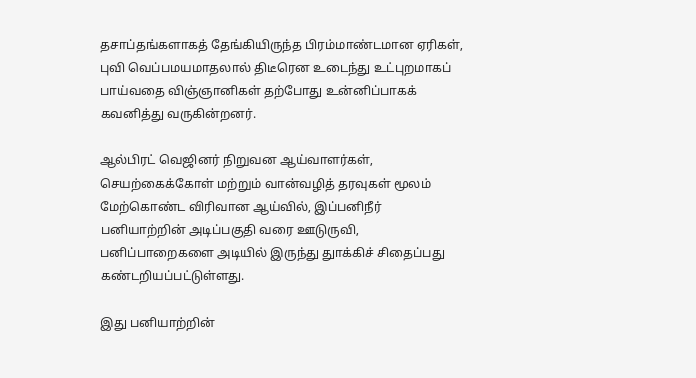தசாப்தங்களாகத் தேங்கியிருந்த பிரம்மாண்டமான ஏரிகள், புவி வெப்பமயமாதலால் திடீரென உடைந்து உட்புறமாகப் பாய்வதை விஞ்ஞானிகள் தற்போது உன்னிப்பாகக் கவனித்து வருகின்றனர்.

ஆல்பிரட் வெஜினர் நிறுவன ஆய்வாளர்கள், செயற்கைக்கோள் மற்றும் வான்வழித் தரவுகள் மூலம் மேற்கொண்ட விரிவான ஆய்வில், இப்பனிநீர் பனியாற்றின் அடிப்பகுதி வரை ஊடுருவி, பனிப்பாறைகளை அடியில் இருந்து துாக்கிச் சிதைப்பது கண்டறியப்பட்டுள்ளது.

இது பனியாற்றின்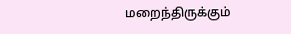மறைந்திருக்கும்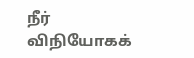நீர் விநியோகக்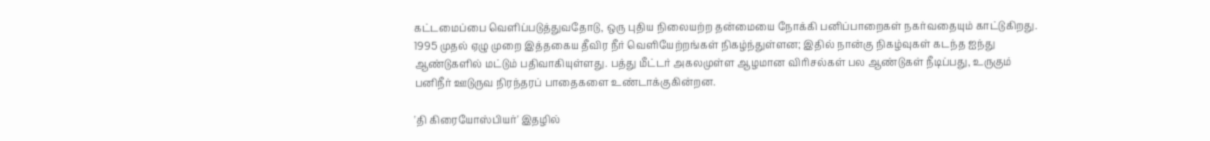கட்டமைப்பை வெளிப்படுத்துவதோடு, ஒரு புதிய நிலையற்ற தன்மையை நோக்கி பனிப்பாறைகள் நகர்வதையும் காட்டுகிறது. 1995 முதல் ஏழு முறை இத்தகைய தீவிர நீர் வெளியேற்றங்கள் நிகழ்ந்துள்ளன; இதில் நான்கு நிகழ்வுகள் கடந்த ஐந்து ஆண்டுகளில் மட்டும் பதிவாகியுள்ளது. பத்து மீட்டர் அகலமுள்ள ஆழமான விரிசல்கள் பல ஆண்டுகள் நீடிப்பது, உருகும் பனிநீர் ஊடுருவ நிரந்தரப் பாதைகளை உண்டாக்குகின்றன.

'தி கிரையோஸ்பியர்' இதழில்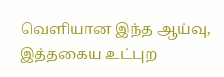வெளியான இந்த ஆய்வு, இத்தகைய உட்புற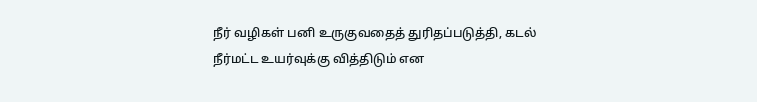நீர் வழிகள் பனி உருகுவதைத் துரிதப்படுத்தி, கடல் நீர்மட்ட உயர்வுக்கு வித்திடும் என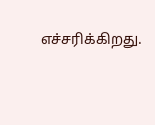எச்சரிக்கிறது.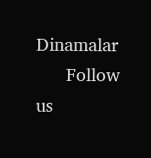Dinamalar
      Follow us